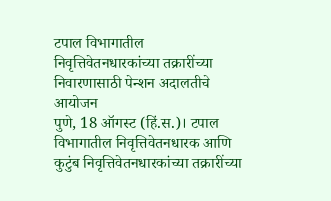टपाल विभागातील निवृत्तिवेतनधारकांच्या तक्रारींच्या निवारणासाठी पेन्शन अदालतीचे आयोजन
पुणे, 18 ऑगस्ट (हिं.स.)। टपाल विभागातील निवृत्तिवेतनधारक आणि कुटुंब निवृत्तिवेतनधारकांच्या तक्रारींच्या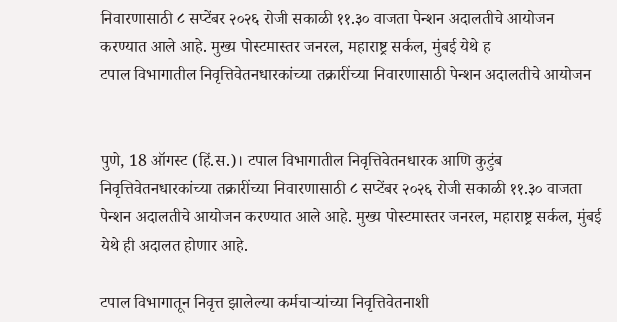निवारणासाठी ८ सप्टेंबर २०२६ रोजी सकाळी ११.३० वाजता पेन्शन अदालतीचे आयोजन करण्यात आले आहे. मुख्य पोस्टमास्तर जनरल, महाराष्ट्र सर्कल, मुंबई येथे ह
टपाल विभागातील निवृत्तिवेतनधारकांच्या तक्रारींच्या निवारणासाठी पेन्शन अदालतीचे आयोजन


पुणे, 18 ऑगस्ट (हिं.स.)। टपाल विभागातील निवृत्तिवेतनधारक आणि कुटुंब निवृत्तिवेतनधारकांच्या तक्रारींच्या निवारणासाठी ८ सप्टेंबर २०२६ रोजी सकाळी ११.३० वाजता पेन्शन अदालतीचे आयोजन करण्यात आले आहे. मुख्य पोस्टमास्तर जनरल, महाराष्ट्र सर्कल, मुंबई येथे ही अदालत होणार आहे.

टपाल विभागातून निवृत्त झालेल्या कर्मचाऱ्यांच्या निवृत्तिवेतनाशी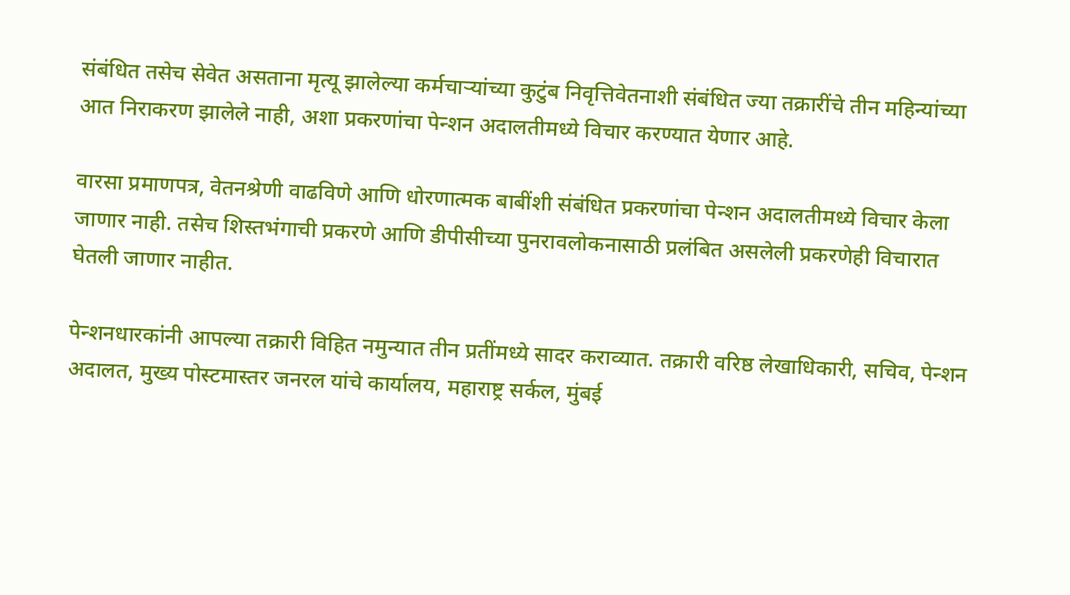संबंधित तसेच सेवेत असताना मृत्यू झालेल्या कर्मचाऱ्यांच्या कुटुंब निवृत्तिवेतनाशी संबंधित ज्या तक्रारींचे तीन महिन्यांच्या आत निराकरण झालेले नाही, अशा प्रकरणांचा पेन्शन अदालतीमध्ये विचार करण्यात येणार आहे.

वारसा प्रमाणपत्र, वेतनश्रेणी वाढविणे आणि धोरणात्मक बाबींशी संबंधित प्रकरणांचा पेन्शन अदालतीमध्ये विचार केला जाणार नाही. तसेच शिस्तभंगाची प्रकरणे आणि डीपीसीच्या पुनरावलोकनासाठी प्रलंबित असलेली प्रकरणेही विचारात घेतली जाणार नाहीत.

पेन्शनधारकांनी आपल्या तक्रारी विहित नमुन्यात तीन प्रतींमध्ये सादर कराव्यात. तक्रारी वरिष्ठ लेखाधिकारी, सचिव, पेन्शन अदालत, मुख्य पोस्टमास्तर जनरल यांचे कार्यालय, महाराष्ट्र सर्कल, मुंबई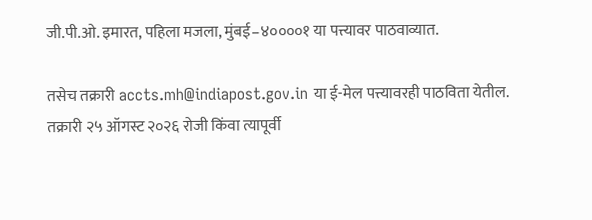जी.पी.ओ. इमारत, पहिला मजला, मुंबई–४००००१ या पत्त्यावर पाठवाव्यात.

तसेच तक्रारी accts.mh@indiapost.gov.in या ई-मेल पत्त्यावरही पाठविता येतील. तक्रारी २५ ऑगस्ट २०२६ रोजी किंवा त्यापूर्वी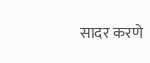सादर करणे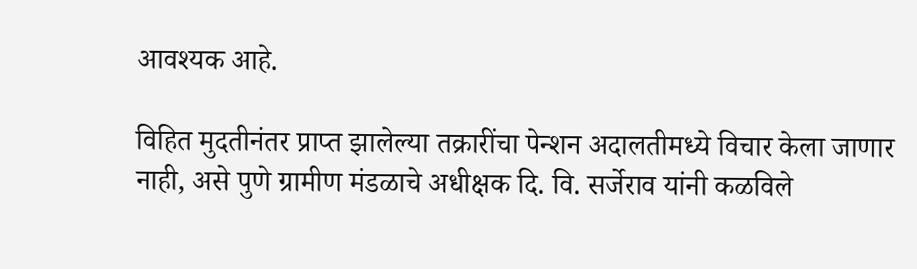आवश्यक आहे.

विहित मुदतीनंतर प्राप्त झालेल्या तक्रारींचा पेन्शन अदालतीमध्ये विचार केला जाणार नाही, असे पुणे ग्रामीण मंडळाचे अधीक्षक दि. वि. सर्जेराव यांनी कळविले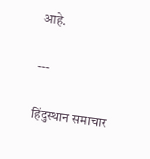आहे.

---

हिंदुस्थान समाचार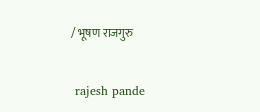/ भूषण राजगुरु


 rajesh pande